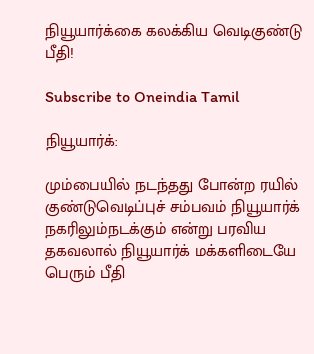நியூயார்க்கை கலக்கிய வெடிகுண்டு பீதி!

Subscribe to Oneindia Tamil

நியூயார்க்:

மும்பையில் நடந்தது போன்ற ரயில் குண்டுவெடிப்புச் சம்பவம் நியூயார்க் நகரிலும்நடக்கும் என்று பரவிய தகவலால் நியூயார்க் மக்களிடையே பெரும் பீதி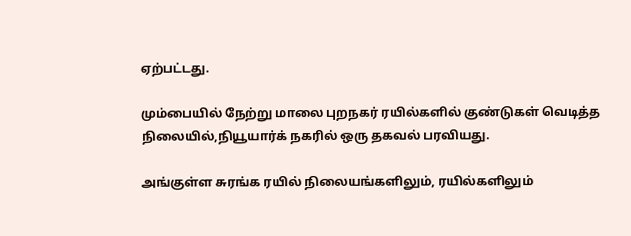ஏற்பட்டது.

மும்பையில் நேற்று மாலை புறநகர் ரயில்களில் குண்டுகள் வெடித்த நிலையில்,நியூயார்க் நகரில் ஒரு தகவல் பரவியது.

அங்குள்ள சுரங்க ரயில் நிலையங்களிலும், ரயில்களிலும்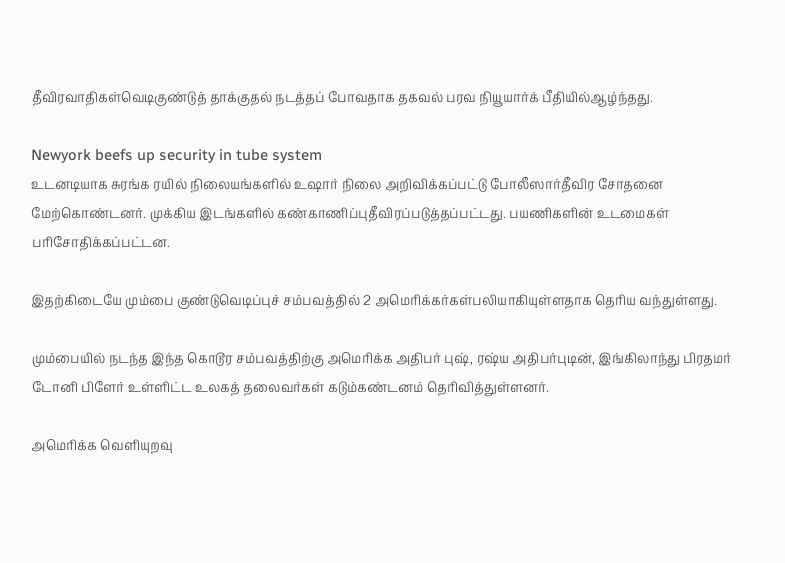தீவிரவாதிகள்வெடிகுண்டுத் தாக்குதல் நடத்தப் போவதாக தகவல் பரவ நியூயார்க் பீதியில்ஆழ்ந்தது.

Newyork beefs up security in tube system
உடனடியாக சுரங்க ரயில் நிலையங்களில் உஷார் நிலை அறிவிக்கப்பட்டு போலீஸார்தீவிர சோதனை மேற்கொண்டனர். முக்கிய இடங்களில் கண்காணிப்புதீவிரப்படுத்தப்பட்டது. பயணிகளின் உடமைகள் பரிசோதிக்கப்பட்டன.

இதற்கிடையே மும்பை குண்டுவெடிப்புச் சம்பவத்தில் 2 அமெரிக்கர்கள்பலியாகியுள்ளதாக தெரிய வந்துள்ளது.

மும்பையில் நடந்த இந்த கொடூர சம்பவத்திற்கு அமெரிக்க அதிபர் புஷ், ரஷ்ய அதிபர்புடின், இங்கிலாந்து பிரதமர் டோனி பிளேர் உள்ளிட்ட உலகத் தலைவர்கள் கடும்கண்டனம் தெரிவித்துள்ளனர்.

அமெரிக்க வெளியுறவு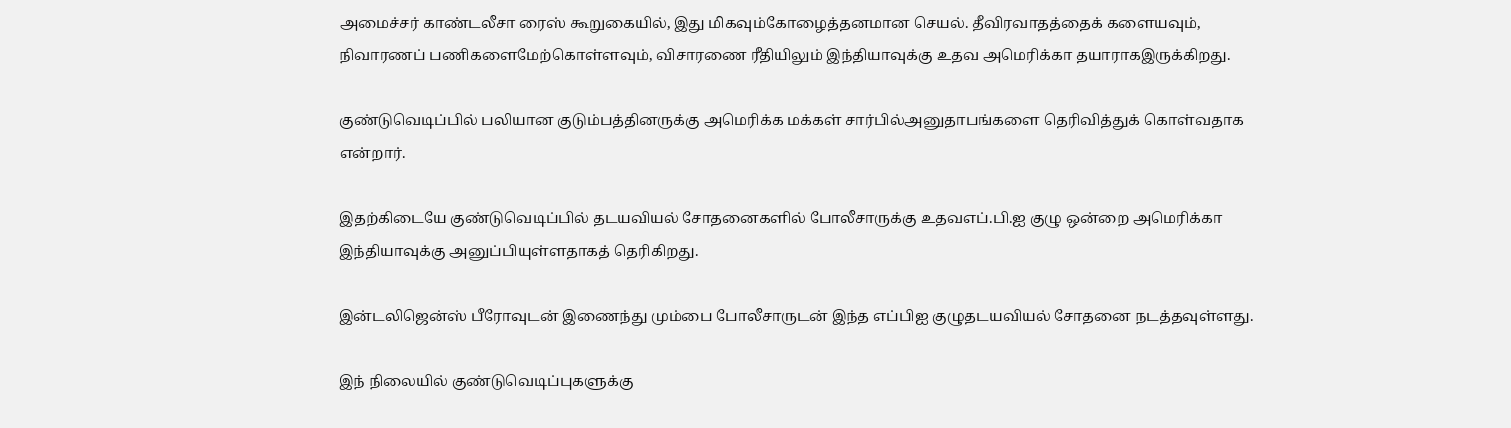அமைச்சர் காண்டலீசா ரைஸ் கூறுகையில், இது மிகவும்கோழைத்தனமான செயல். தீவிரவாதத்தைக் களையவும், நிவாரணப் பணிகளைமேற்கொள்ளவும், விசாரணை ரீதியிலும் இந்தியாவுக்கு உதவ அமெரிக்கா தயாராகஇருக்கிறது.

குண்டுவெடிப்பில் பலியான குடும்பத்தினருக்கு அமெரிக்க மக்கள் சார்பில்அனுதாபங்களை தெரிவித்துக் கொள்வதாக என்றார்.

இதற்கிடையே குண்டுவெடிப்பில் தடயவியல் சோதனைகளில் போலீசாருக்கு உதவஎப்.பி.ஐ குழு ஒன்றை அமெரிக்கா இந்தியாவுக்கு அனுப்பியுள்ளதாகத் தெரிகிறது.

இன்டலிஜென்ஸ் பீரோவுடன் இணைந்து மும்பை போலீசாருடன் இந்த எப்பிஐ குழுதடயவியல் சோதனை நடத்தவுள்ளது.

இந் நிலையில் குண்டுவெடிப்புகளுக்கு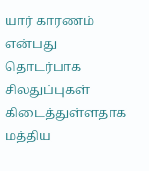யார் காரணம் என்பது தொடர்பாக சிலதுப்புகள் கிடைத்துள்ளதாக மத்திய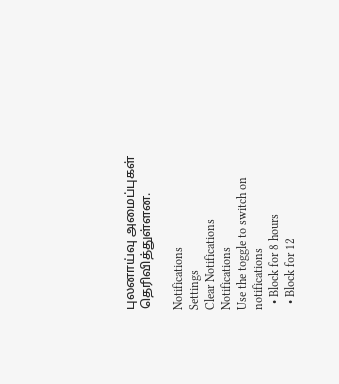புலனாய்வு அமைப்புகள் தெரிவித்துள்ளன.

Notifications
Settings
Clear Notifications
Notifications
Use the toggle to switch on notifications
  • Block for 8 hours
  • Block for 12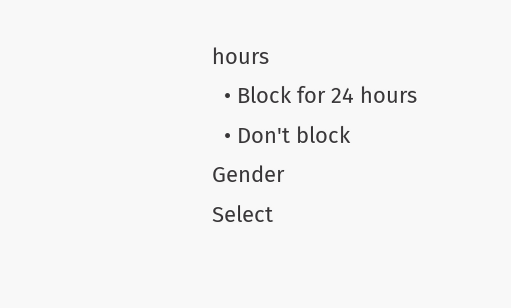hours
  • Block for 24 hours
  • Don't block
Gender
Select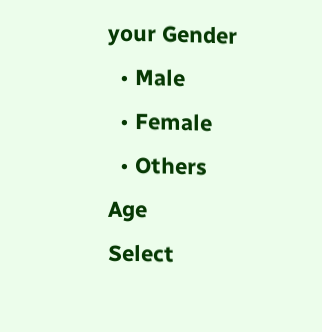your Gender
  • Male
  • Female
  • Others
Age
Select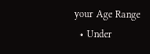your Age Range
  • Under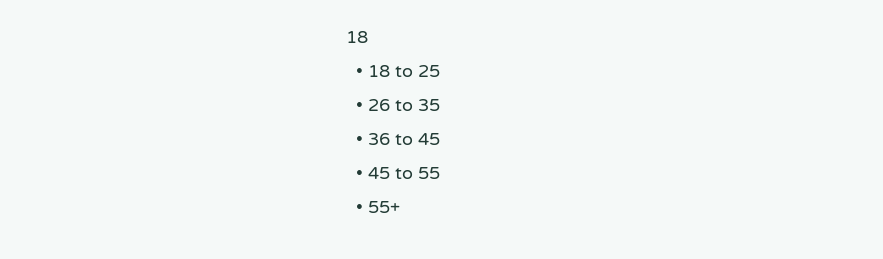18
  • 18 to 25
  • 26 to 35
  • 36 to 45
  • 45 to 55
  • 55+